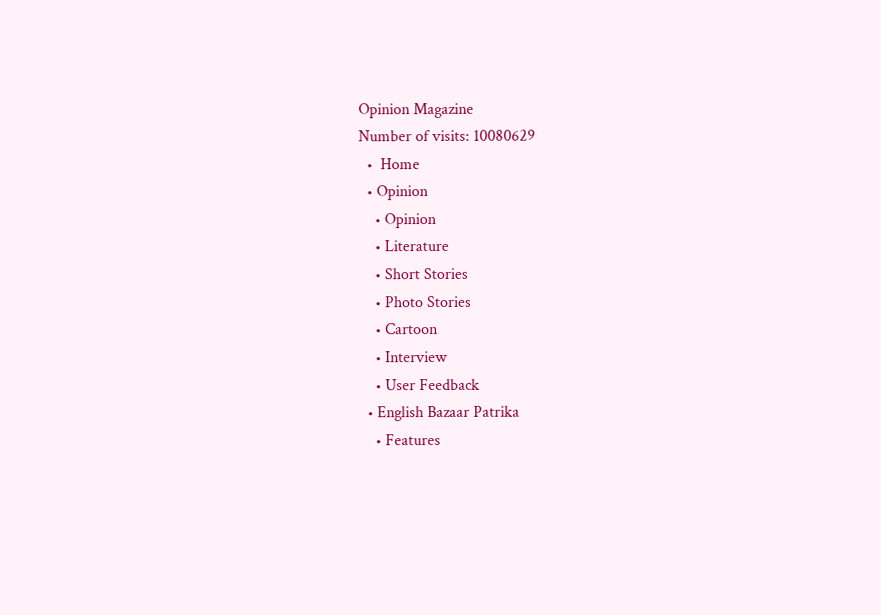Opinion Magazine
Number of visits: 10080629
  •  Home
  • Opinion
    • Opinion
    • Literature
    • Short Stories
    • Photo Stories
    • Cartoon
    • Interview
    • User Feedback
  • English Bazaar Patrika
    • Features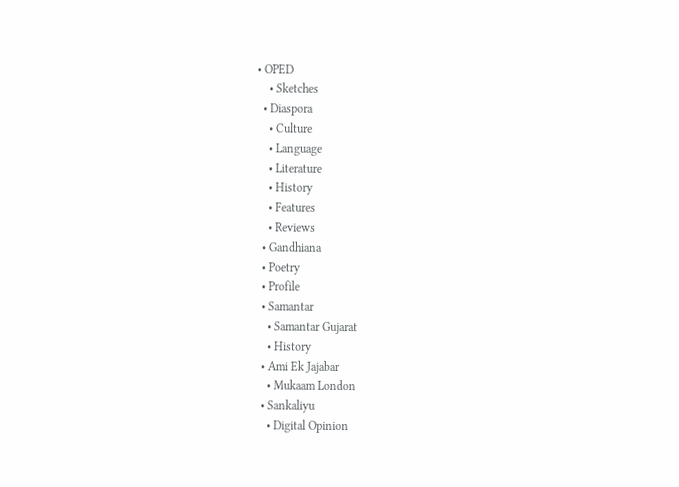• OPED
    • Sketches
  • Diaspora
    • Culture
    • Language
    • Literature
    • History
    • Features
    • Reviews
  • Gandhiana
  • Poetry
  • Profile
  • Samantar
    • Samantar Gujarat
    • History
  • Ami Ek Jajabar
    • Mukaam London
  • Sankaliyu
    • Digital Opinion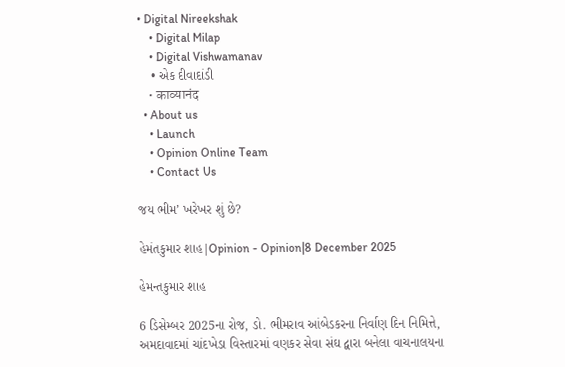• Digital Nireekshak
    • Digital Milap
    • Digital Vishwamanav
    • એક દીવાદાંડી
    • काव्यानंद
  • About us
    • Launch
    • Opinion Online Team
    • Contact Us

જય ભીમ’ ખરેખર શું છે?

હેમંતકુમાર શાહ|Opinion - Opinion|8 December 2025

હેમન્તકુમાર શાહ

6 ડિસેમ્બર 2025ના રોજ, ડો. ભીમરાવ આંબેડકરના નિર્વાણ દિન નિમિત્તે, અમદાવાદમાં ચાંદખેડા વિસ્તારમાં વણકર સેવા સંઘ દ્વારા બનેલા વાચનાલયના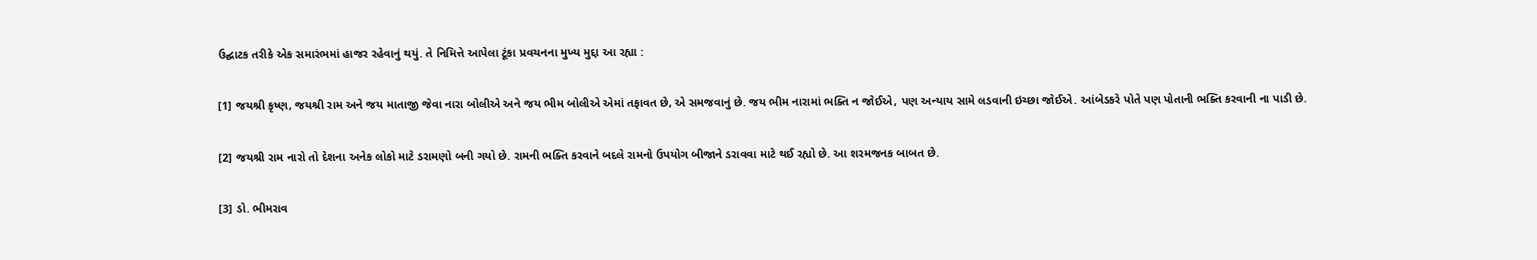ઉદ્ઘાટક તરીકે એક સમારંભમાં હાજર રહેવાનું થયું. તે નિમિત્તે આપેલા ટૂંકા પ્રવચનના મુખ્ય મુદ્દા આ રહ્યા :

[1] જયશ્રી કૃષ્ણ, જયશ્રી રામ અને જય માતાજી જેવા નારા બોલીએ અને જય ભીમ બોલીએ એમાં તફાવત છે, એ સમજવાનું છે. જય ભીમ નારામાં ભક્તિ ન જોઈએ, પણ અન્યાય સામે લડવાની ઇચ્છા જોઈએ. આંબેડકરે પોતે પણ પોતાની ભક્તિ કરવાની ના પાડી છે.

[2] જયશ્રી રામ નારો તો દેશના અનેક લોકો માટે ડરામણો બની ગયો છે. રામની ભક્તિ કરવાને બદલે રામનો ઉપયોગ બીજાને ડરાવવા માટે થઈ રહ્યો છે. આ શરમજનક બાબત છે.

[3] ડો. ભીમરાવ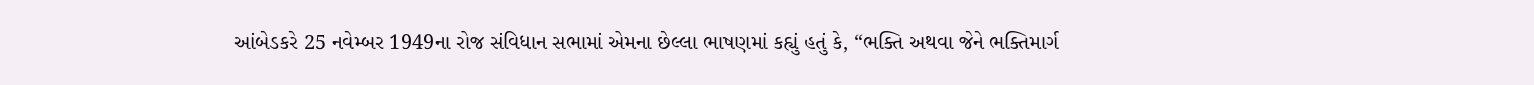આંબેડકરે 25 નવેમ્બર 1949ના રોજ સંવિધાન સભામાં એમના છેલ્લા ભાષણમાં કહ્યું હતું કે, “ભક્તિ અથવા જેને ભક્તિમાર્ગ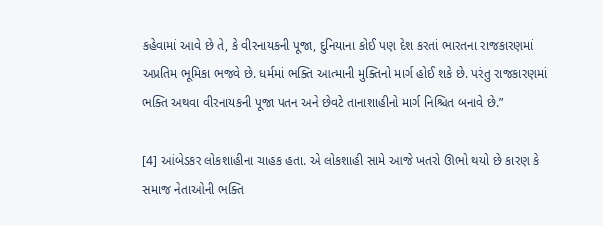કહેવામાં આવે છે તે, કે વીરનાયકની પૂજા, દુનિયાના કોઈ પણ દેશ કરતાં ભારતના રાજકારણમાં અપ્રતિમ ભૂમિકા ભજવે છે. ધર્મમાં ભક્તિ આત્માની મુક્તિનો માર્ગ હોઈ શકે છે. પરંતુ રાજકારણમાં ભક્તિ અથવા વીરનાયકની પૂજા પતન અને છેવટે તાનાશાહીનો માર્ગ નિશ્ચિત બનાવે છે.”

[4] આંબેડકર લોકશાહીના ચાહક હતા. એ લોકશાહી સામે આજે ખતરો ઊભો થયો છે કારણ કે સમાજ નેતાઓની ભક્તિ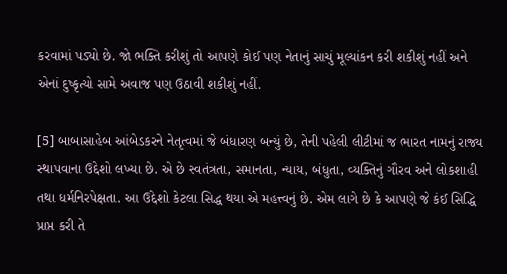કરવામાં પડ્યો છે. જો ભક્તિ કરીશું તો આપણે કોઈ પણ નેતાનું સાચું મૂલ્યાંકન કરી શકીશું નહીં અને એનાં દુષ્કૃત્યો સામે અવાજ પણ ઉઠાવી શકીશું નહીં.

[5] બાબાસાહેબ આંબેડકરને નેતૃત્વમાં જે બંધારણ બન્યું છે, તેની પહેલી લીટીમાં જ ભારત નામનું રાજ્ય સ્થાપવાના ઉદ્દેશો લખ્યા છે. એ છે સ્વતંત્રતા, સમાનતા, ન્યાય, બંધુતા, વ્યક્તિનું ગૌરવ અને લોકશાહી તથા ધર્મનિરપેક્ષતા. આ ઉદ્દેશો કેટલા સિદ્ધ થયા એ મહત્ત્વનું છે. એમ લાગે છે કે આપણે જે કંઈ સિદ્ધિ પ્રાપ્ત કરી તે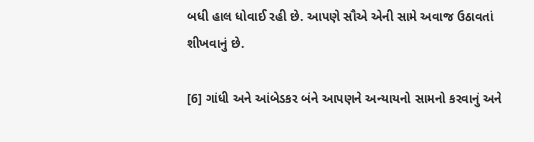બધી હાલ ધોવાઈ રહી છે. આપણે સૌએ એની સામે અવાજ ઉઠાવતાં શીખવાનું છે.

[6] ગાંધી અને આંબેડકર બંને આપણને અન્યાયનો સામનો કરવાનું અને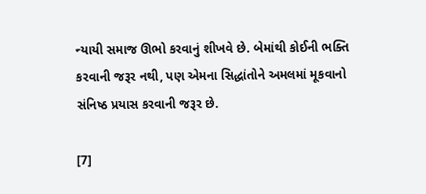ન્યાયી સમાજ ઊભો કરવાનું શીખવે છે. બેમાંથી કોઈની ભક્તિ કરવાની જરૂર નથી, પણ એમના સિદ્ધાંતોને અમલમાં મૂકવાનો સંનિષ્ઠ પ્રયાસ કરવાની જરૂર છે.

[7]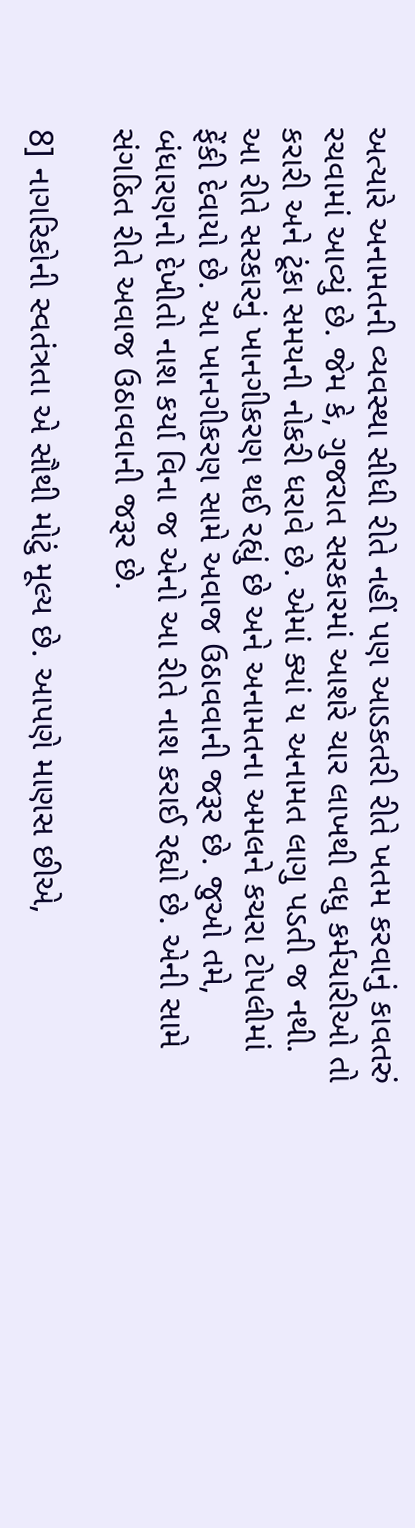અત્યારે અનામતની વ્યવસ્થા સીધી રીતે નહીં પણ આડકતરી રીતે ખતમ કરવાનું કાવતરું રચવામાં આવ્યું છે. જેમ કે, ગુજરાત સરકારમાં આશરે ચાર લાખથી વધુ કર્મચારીઓ તો કરારી અને ટૂંકા સમયની નોકરી ધરાવે છે. એમાં ક્યાં ય અનામત લાગુ પડતી જ નથી. આ રીતે સરકારનું ખાનગીકરણ થઈ રહ્યું છે અને અનામતના અમલને કચરા ટોપલીમાં ફેંકી દેવાયો છે. આ ખાનગીકરણ સામે અવાજ ઉઠાવવાની જરૂર છે. જુઓ તમે, બંધારણનો દેખીતો નાશ કર્યા વિના જ એનો આ રીતે નાશ કરાઈ રહ્યો છે. એની સામે સંગઠિત રીતે અવાજ ઉઠાવવાની જરૂર છે.

8] નાગરિકોની સ્વતંત્રતા એ સૌથી મોટું મૂલ્ય છે. આપણે માણસ છીએ,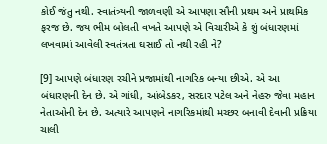કોઈ જંતુ નથી. સ્વાતંત્ર્યની જાળવણી એ આપણા સૌની પ્રથમ અને પ્રાથમિક ફરજ છે. જય ભીમ બોલતી વખતે આપણે એ વિચારીએ કે શું બંધારણમાં લખવામાં આવેલી સ્વતંત્રતા ઘસાઈ તો નથી રહી ને?

[9] આપણે બંધારણ રચીને પ્રજામાંથી નાગરિક બન્યા છીએ. એ આ બંધારણની દેન છે. એ ગાંધી, આંબેડકર, સરદાર પટેલ અને નેહરુ જેવા મહાન નેતાઓની દેન છે. અત્યારે આપણને નાગરિકમાંથી મચ્છર બનાવી દેવાની પ્રક્રિયા ચાલી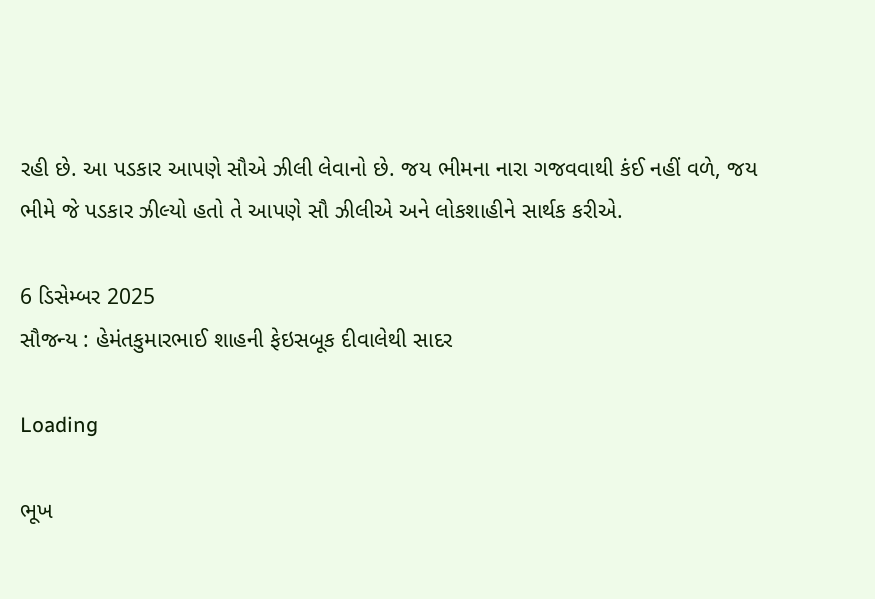રહી છે. આ પડકાર આપણે સૌએ ઝીલી લેવાનો છે. જય ભીમના નારા ગજવવાથી કંઈ નહીં વળે, જય ભીમે જે પડકાર ઝીલ્યો હતો તે આપણે સૌ ઝીલીએ અને લોકશાહીને સાર્થક કરીએ.

6 ડિસેમ્બર 2025
સૌજન્ય : હેમંતકુમારભાઈ શાહની ફેઇસબૂક દીવાલેથી સાદર

Loading

ભૂખ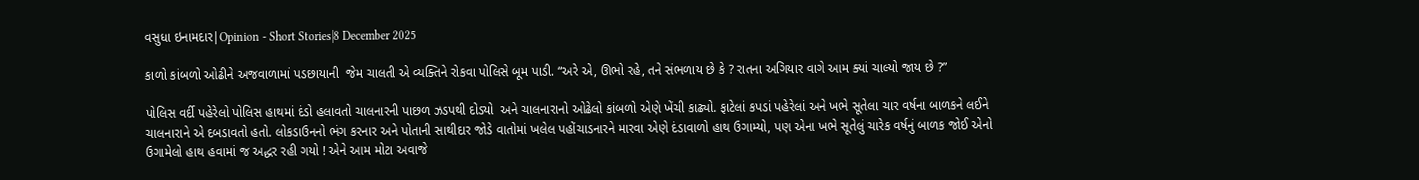વસુધા ઇનામદાર|Opinion - Short Stories|8 December 2025

કાળો કાંબળો ઓઢીને અજવાળામાં પડછાયાની  જેમ ચાલતી એ વ્યક્તિને રોકવા પોલિસે બૂમ પાડી. “અરે એ, ઊભો રહે, તને સંભળાય છે કે ? રાતના અગિયાર વાગે આમ ક્યાં ચાલ્યો જાય છે ?”

પોલિસ વર્દી પહેરેલો પોલિસ હાથમાં દંડો હલાવતો ચાલનારની પાછળ ઝડપથી દોડ્યો  અને ચાલનારાનો ઓઢેલો કાંબળો એણે ખેંચી કાઢ્યો. ફાટેલાં કપડાં પહેરેલાં અને ખભે સૂતેલા ચાર વર્ષના બાળકને લઈને ચાલનારાને એ દબડાવતો હતો. લોકડાઉનનો ભંગ કરનાર અને પોતાની સાથીદાર જોડે વાતોમાં ખલેલ પહોંચાડનારને મારવા એણે દંડાવાળો હાથ ઉગામ્યો, પણ એના ખભે સૂતેલું ચારેક વર્ષનું બાળક જોઈ એનો ઉગામેલો હાથ હવામાં જ અદ્ધર રહી ગયો ! એને આમ મોટા અવાજે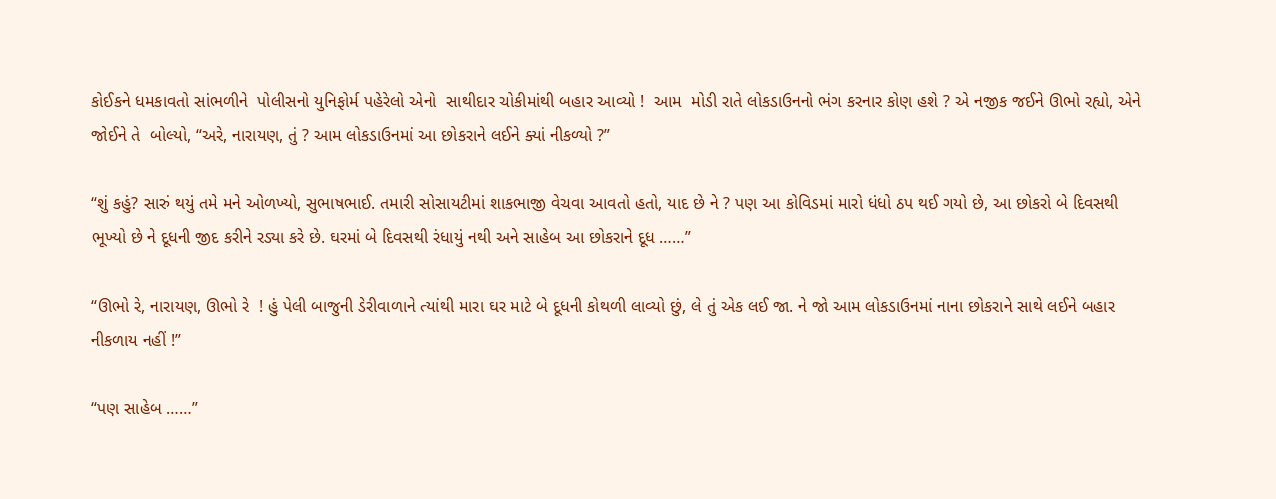કોઈકને ધમકાવતો સાંભળીને  પોલીસનો યુનિફોર્મ પહેરેલો એનો  સાથીદાર ચોકીમાંથી બહાર આવ્યો !  આમ  મોડી રાતે લોકડાઉનનો ભંગ કરનાર કોણ હશે ? એ નજીક જઈને ઊભો રહ્યો, એને જોઈને તે  બોલ્યો, “અરે, નારાયણ, તું ? આમ લોકડાઉનમાં આ છોકરાને લઈને ક્યાં નીકળ્યો ?”

“શું કહું? સારું થયું તમે મને ઓળખ્યો, સુભાષભાઈ. તમારી સોસાયટીમાં શાકભાજી વેચવા આવતો હતો, યાદ છે ને ? પણ આ કોવિડમાં મારો ધંધો ઠપ થઈ ગયો છે, આ છોકરો બે દિવસથી ભૂખ્યો છે ને દૂધની જીદ કરીને રડ્યા કરે છે. ઘરમાં બે દિવસથી રંધાયું નથી અને સાહેબ આ છોકરાને દૂધ ……”

“ઊભો રે, નારાયણ, ઊભો રે  ! હું પેલી બાજુની ડેરીવાળાને ત્યાંથી મારા ઘર માટે બે દૂધની કોથળી લાવ્યો છું, લે તું એક લઈ જા. ને જો આમ લોકડાઉનમાં નાના છોકરાને સાથે લઈને બહાર નીકળાય નહીં !”

“પણ સાહેબ ……”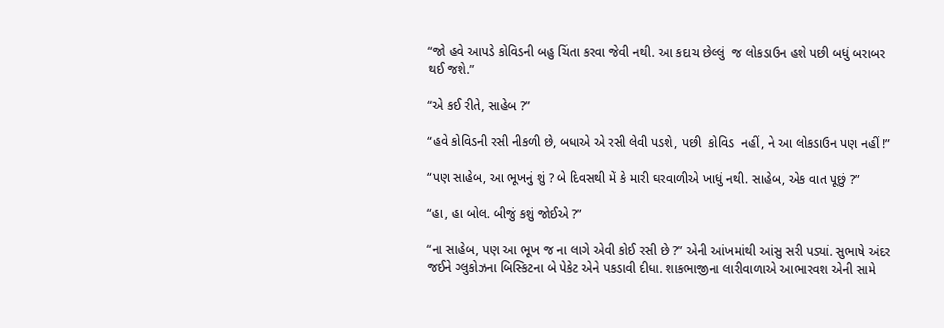“જો હવે આપડે કોવિડની બહુ ચિંતા કરવા જેવી નથી. આ કદાચ છેલ્લું  જ લોકડાઉન હશે પછી બધું બરાબર થઈ જશે.”

“એ કઈ રીતે, સાહેબ ?”

“હવે કોવિડની રસી નીકળી છે, બધાએ એ રસી લેવી પડશે, પછી  કોવિડ  નહીં, ને આ લોકડાઉન પણ નહીં !”

“પણ સાહેબ, આ ભૂખનું શું ? બે દિવસથી મેં કે મારી ઘરવાળીએ ખાધું નથી. સાહેબ, એક વાત પૂછું ?”

“હા, હા બોલ. બીજું કશું જોઈએ ?”

“ના સાહેબ, પણ આ ભૂખ જ ના લાગે એવી કોઈ રસી છે ?” એની આંખમાંથી આંસુ સરી પડ્યાં. સુભાષે અંદર જઈને ગ્લુકોઝના બિસ્કિટના બે પેકેટ એને પકડાવી દીધા. શાકભાજીના લારીવાળાએ આભારવશ એની સામે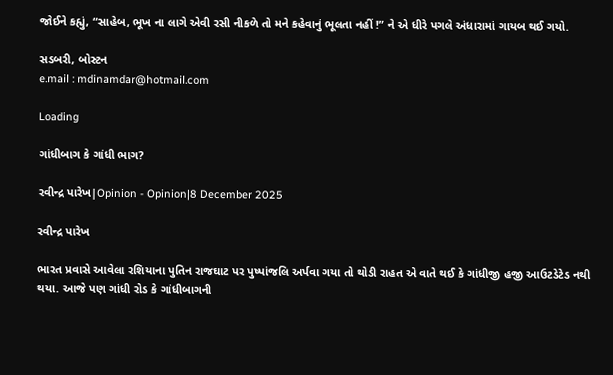જોઈને કહ્યું, “સાહેબ, ભૂખ ના લાગે એવી રસી નીકળે તો મને કહેવાનું ભૂલતા નહીં !” ને એ ધીરે પગલે અંધારામાં ગાયબ થઈ ગયો.

સડબરી, બોસ્ટન
e.mail : mdinamdar@hotmail.com

Loading

ગાંધીબાગ કે ગાંધી ભાગ?

રવીન્દ્ર પારેખ|Opinion - Opinion|8 December 2025

રવીન્દ્ર પારેખ

ભારત પ્રવાસે આવેલા રશિયાના પુતિન રાજઘાટ પર પુષ્પાંજલિ અર્પવા ગયા તો થોડી રાહત એ વાતે થઈ કે ગાંધીજી હજી આઉટડેટેડ નથી થયા. આજે પણ ગાંધી રોડ કે ગાંધીબાગની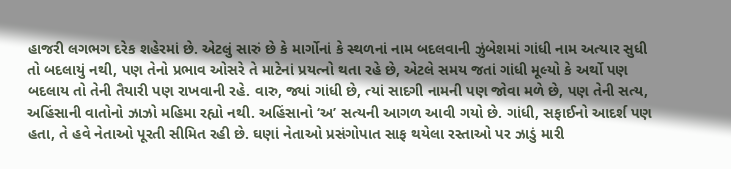હાજરી લગભગ દરેક શહેરમાં છે. એટલું સારું છે કે માર્ગોનાં કે સ્થળનાં નામ બદલવાની ઝુંબેશમાં ગાંધી નામ અત્યાર સુધી તો બદલાયું નથી, પણ તેનો પ્રભાવ ઓસરે તે માટેનાં પ્રયત્નો થતા રહે છે, એટલે સમય જતાં ગાંધી મૂલ્યો કે અર્થો પણ બદલાય તો તેની તૈયારી પણ રાખવાની રહે. વારુ, જ્યાં ગાંધી છે, ત્યાં સાદગી નામની પણ જોવા મળે છે, પણ તેની સત્ય, અહિંસાની વાતોનો ઝાઝો મહિમા રહ્યો નથી. અહિંસાનો ‘અ’ સત્યની આગળ આવી ગયો છે. ગાંધી, સફાઈનો આદર્શ પણ હતા, તે હવે નેતાઓ પૂરતી સીમિત રહી છે. ઘણાં નેતાઓ પ્રસંગોપાત સાફ થયેલા રસ્તાઓ પર ઝાડું મારી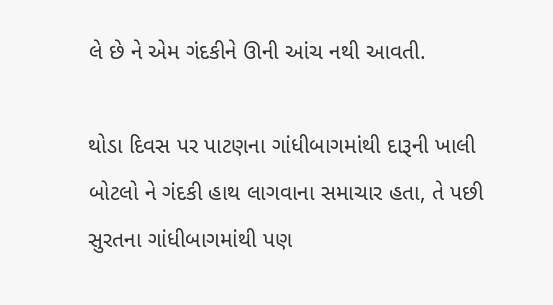લે છે ને એમ ગંદકીને ઊની આંચ નથી આવતી.

થોડા દિવસ પર પાટણના ગાંધીબાગમાંથી દારૂની ખાલી બોટલો ને ગંદકી હાથ લાગવાના સમાચાર હતા, તે પછી સુરતના ગાંધીબાગમાંથી પણ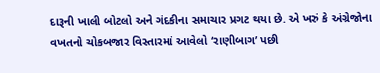દારૂની ખાલી બોટલો અને ગંદકીના સમાચાર પ્રગટ થયા છે. એ ખરું કે અંગ્રેજોના વખતનો ચોકબજાર વિસ્તારમાં આવેલો ‘રાણીબાગ’ પછી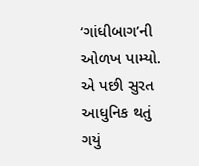‘ગાંધીબાગ’ની ઓળખ પામ્યો. એ પછી સુરત આધુનિક થતું ગયું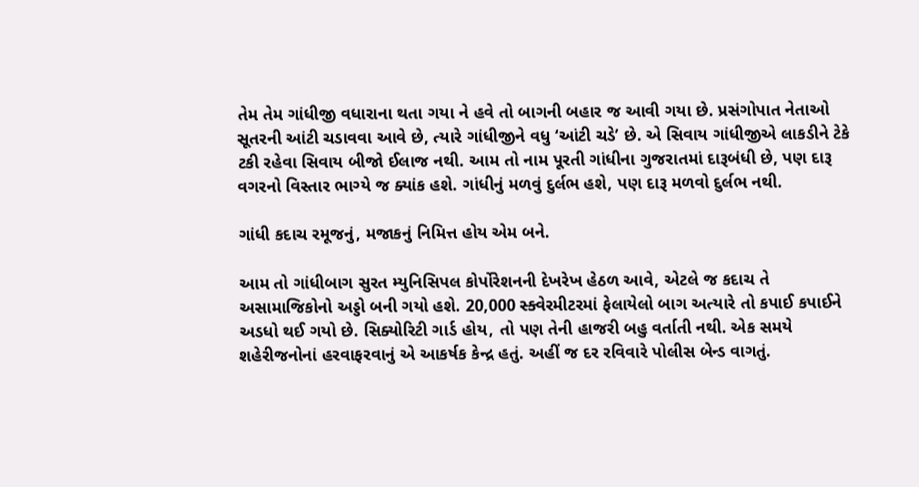તેમ તેમ ગાંધીજી વધારાના થતા ગયા ને હવે તો બાગની બહાર જ આવી ગયા છે. પ્રસંગોપાત નેતાઓ સૂતરની આંટી ચડાવવા આવે છે, ત્યારે ગાંધીજીને વધુ ‘આંટી ચડે’ છે. એ સિવાય ગાંધીજીએ લાકડીને ટેકે ટકી રહેવા સિવાય બીજો ઈલાજ નથી. આમ તો નામ પૂરતી ગાંધીના ગુજરાતમાં દારૂબંધી છે, પણ દારૂ વગરનો વિસ્તાર ભાગ્યે જ ક્યાંક હશે. ગાંધીનું મળવું દુર્લભ હશે, પણ દારૂ મળવો દુર્લભ નથી.

ગાંધી કદાચ રમૂજનું, મજાકનું નિમિત્ત હોય એમ બને.

આમ તો ગાંધીબાગ સુરત મ્યુનિસિપલ કોર્પોરેશનની દેખરેખ હેઠળ આવે, એટલે જ કદાચ તે અસામાજિકોનો અડ્ડો બની ગયો હશે. 20,000 સ્ક્વેરમીટરમાં ફેલાયેલો બાગ અત્યારે તો કપાઈ કપાઈને અડધો થઈ ગયો છે. સિક્યોરિટી ગાર્ડ હોય, તો પણ તેની હાજરી બહુ વર્તાતી નથી. એક સમયે શહેરીજનોનાં હરવાફરવાનું એ આકર્ષક કેન્દ્ર હતું. અહીં જ દર રવિવારે પોલીસ બેન્ડ વાગતું.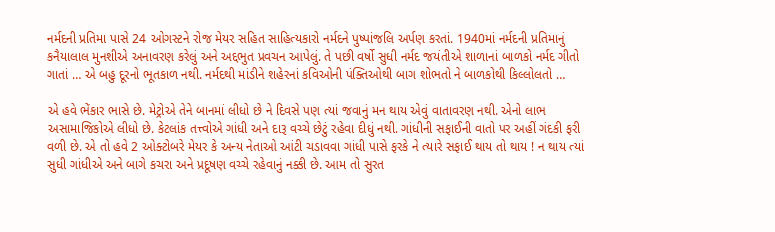નર્મદની પ્રતિમા પાસે 24 ઓગસ્ટને રોજ મેયર સહિત સાહિત્યકારો નર્મદને પુષ્પાંજલિ અર્પણ કરતાં. 1940માં નર્મદની પ્રતિમાનું કનૈયાલાલ મુનશીએ અનાવરણ કરેલું અને અદ્દભુત પ્રવચન આપેલું. તે પછી વર્ષો સુધી નર્મદ જયંતીએ શાળાનાં બાળકો નર્મદ ગીતો ગાતાં … એ બહુ દૂરનો ભૂતકાળ નથી. નર્મદથી માંડીને શહેરનાં કવિઓની પંક્તિઓથી બાગ શોભતો ને બાળકોથી કિલ્લોલતો …

એ હવે ભેંકાર ભાસે છે. મેટ્રોએ તેને બાનમાં લીધો છે ને દિવસે પણ ત્યાં જવાનું મન થાય એવું વાતાવરણ નથી. એનો લાભ અસામાજિકોએ લીધો છે. કેટલાંક તત્ત્વોએ ગાંધી અને દારૂ વચ્ચે છેટું રહેવા દીધું નથી. ગાંધીની સફાઈની વાતો પર અહીં ગંદકી ફરી વળી છે. એ તો હવે 2 ઓક્ટોબરે મેયર કે અન્ય નેતાઓ આંટી ચડાવવા ગાંધી પાસે ફરકે ને ત્યારે સફાઈ થાય તો થાય ! ન થાય ત્યાં સુધી ગાંધીએ અને બાગે કચરા અને પ્રદૂષણ વચ્ચે રહેવાનું નક્કી છે. આમ તો સુરત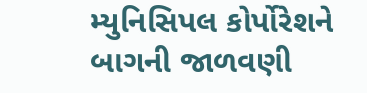મ્યુનિસિપલ કોર્પોરેશને બાગની જાળવણી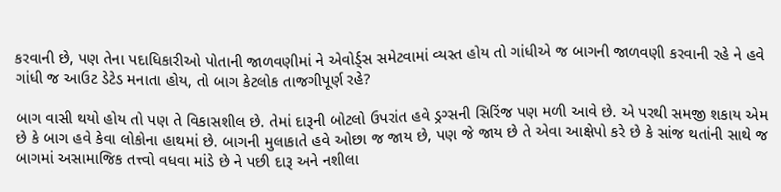કરવાની છે, પણ તેના પદાધિકારીઓ પોતાની જાળવણીમાં ને એવોર્ડ્સ સમેટવામાં વ્યસ્ત હોય તો ગાંધીએ જ બાગની જાળવણી કરવાની રહે ને હવે ગાંધી જ આઉટ ડેટેડ મનાતા હોય, તો બાગ કેટલોક તાજગીપૂર્ણ રહે?

બાગ વાસી થયો હોય તો પણ તે વિકાસશીલ છે. તેમાં દારૂની બોટલો ઉપરાંત હવે ડ્રગ્સની સિરિંજ પણ મળી આવે છે. એ પરથી સમજી શકાય એમ છે કે બાગ હવે કેવા લોકોના હાથમાં છે. બાગની મુલાકાતે હવે ઓછા જ જાય છે, પણ જે જાય છે તે એવા આક્ષેપો કરે છે કે સાંજ થતાંની સાથે જ બાગમાં અસામાજિક તત્ત્વો વધવા માંડે છે ને પછી દારૂ અને નશીલા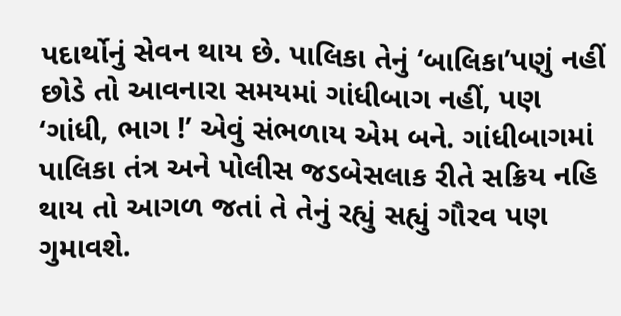પદાર્થોનું સેવન થાય છે. પાલિકા તેનું ‘બાલિકા’પણું નહીં છોડે તો આવનારા સમયમાં ગાંધીબાગ નહીં, પણ ‘ગાંધી, ભાગ !’ એવું સંભળાય એમ બને. ગાંધીબાગમાં પાલિકા તંત્ર અને પોલીસ જડબેસલાક રીતે સક્રિય નહિ થાય તો આગળ જતાં તે તેનું રહ્યું સહ્યું ગૌરવ પણ ગુમાવશે.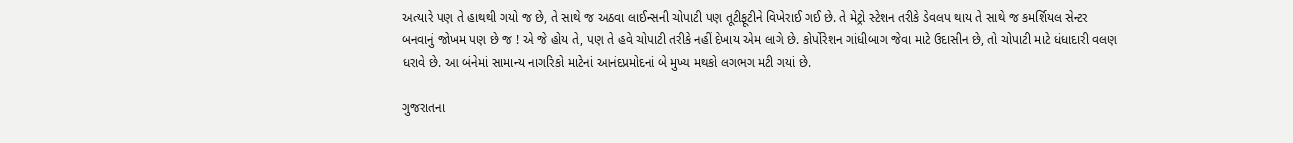અત્યારે પણ તે હાથથી ગયો જ છે, તે સાથે જ અઠવા લાઈન્સની ચોપાટી પણ તૂટીફૂટીને વિખેરાઈ ગઈ છે. તે મેટ્રો સ્ટેશન તરીકે ડેવલપ થાય તે સાથે જ કમર્શિયલ સેન્ટર બનવાનું જોખમ પણ છે જ ! એ જે હોય તે, પણ તે હવે ચોપાટી તરીકે નહીં દેખાય એમ લાગે છે. કોર્પોરેશન ગાંધીબાગ જેવા માટે ઉદાસીન છે, તો ચોપાટી માટે ધંધાદારી વલણ ધરાવે છે. આ બંનેમાં સામાન્ય નાગરિકો માટેનાં આનંદપ્રમોદનાં બે મુખ્ય મથકો લગભગ મટી ગયાં છે.

ગુજરાતના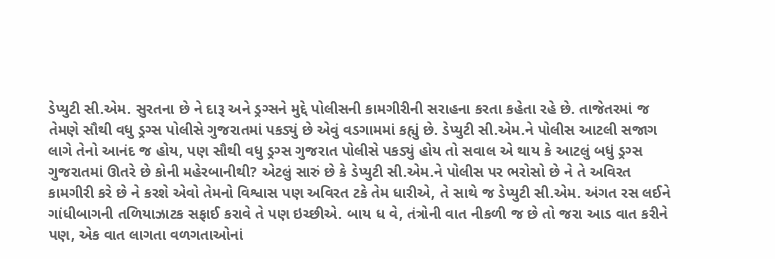ડેપ્યુટી સી.એમ. સુરતના છે ને દારૂ અને ડ્રગ્સને મુદ્દે પોલીસની કામગીરીની સરાહના કરતા કહેતા રહે છે. તાજેતરમાં જ તેમણે સૌથી વધુ ડ્રગ્સ પોલીસે ગુજરાતમાં પકડ્યું છે એવું વડગામમાં કહ્યું છે. ડેપ્યુટી સી.એમ.ને પોલીસ આટલી સજાગ લાગે તેનો આનંદ જ હોય, પણ સૌથી વધુ ડ્રગ્સ ગુજરાત પોલીસે પકડ્યું હોય તો સવાલ એ થાય કે આટલું બધું ડ્રગ્સ ગુજરાતમાં ઊતરે છે કોની મહેરબાનીથી? એટલું સારું છે કે ડેપ્યુટી સી.એમ.ને પોલીસ પર ભરોસો છે ને તે અવિરત કામગીરી કરે છે ને કરશે એવો તેમનો વિશ્વાસ પણ અવિરત ટકે તેમ ધારીએ, તે સાથે જ ડેપ્યુટી સી.એમ. અંગત રસ લઈને ગાંધીબાગની તળિયાઝાટક સફાઈ કરાવે તે પણ ઇચ્છીએ. બાય ધ વે, તંત્રોની વાત નીકળી જ છે તો જરા આડ વાત કરીને પણ, એક વાત લાગતા વળગતાઓનાં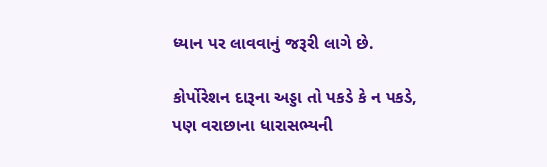ધ્યાન પર લાવવાનું જરૂરી લાગે છે.

કોર્પોરેશન દારૂના અડ્ડા તો પકડે કે ન પકડે, પણ વરાછાના ધારાસભ્યની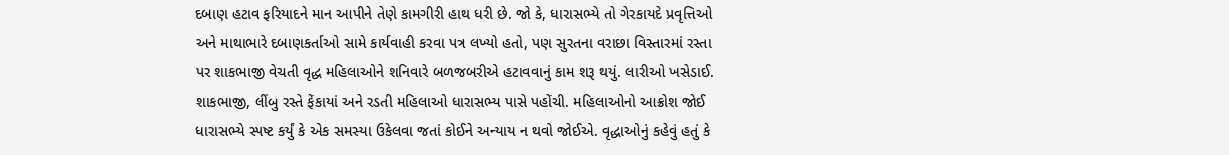દબાણ હટાવ ફરિયાદને માન આપીને તેણે કામગીરી હાથ ધરી છે. જો કે, ધારાસભ્યે તો ગેરકાયદે પ્રવૃત્તિઓ અને માથાભારે દબાણકર્તાઓ સામે કાર્યવાહી કરવા પત્ર લખ્યો હતો, પણ સુરતના વરાછા વિસ્તારમાં રસ્તા પર શાકભાજી વેચતી વૃદ્ધ મહિલાઓને શનિવારે બળજબરીએ હટાવવાનું કામ શરૂ થયું. લારીઓ ખસેડાઈ. શાકભાજી, લીંબુ રસ્તે ફેંકાયાં અને રડતી મહિલાઓ ધારાસભ્ય પાસે પહોંચી. મહિલાઓનો આક્રોશ જોઈ ધારાસભ્યે સ્પષ્ટ કર્યું કે એક સમસ્યા ઉકેલવા જતાં કોઈને અન્યાય ન થવો જોઈએ. વૃદ્ધાઓનું કહેવું હતું કે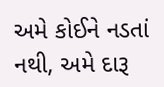અમે કોઈને નડતાં નથી, અમે દારૂ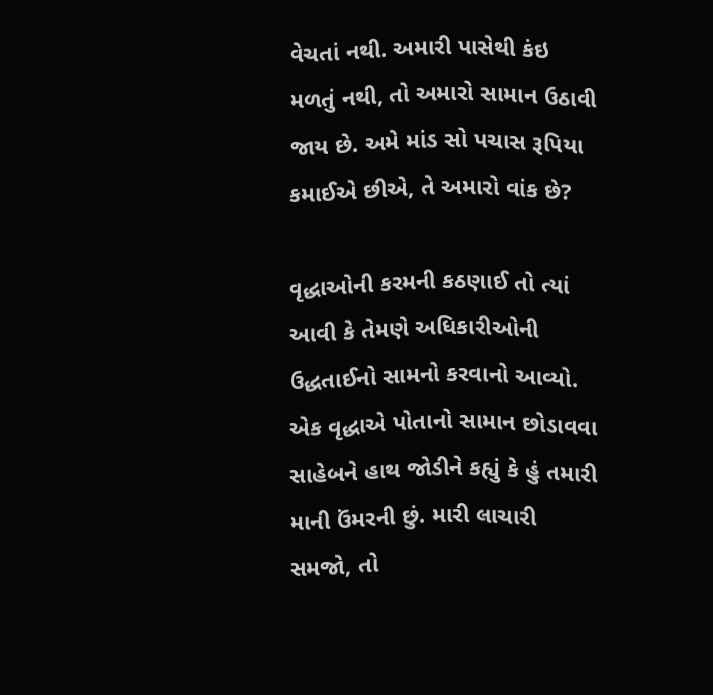વેચતાં નથી. અમારી પાસેથી કંઇ મળતું નથી, તો અમારો સામાન ઉઠાવી જાય છે. અમે માંડ સો પચાસ રૂપિયા કમાઈએ છીએ, તે અમારો વાંક છે?

વૃદ્ધાઓની કરમની કઠણાઈ તો ત્યાં આવી કે તેમણે અધિકારીઓની ઉદ્ધતાઈનો સામનો કરવાનો આવ્યો. એક વૃદ્ધાએ પોતાનો સામાન છોડાવવા સાહેબને હાથ જોડીને કહ્યું કે હું તમારી માની ઉંમરની છું. મારી લાચારી સમજો, તો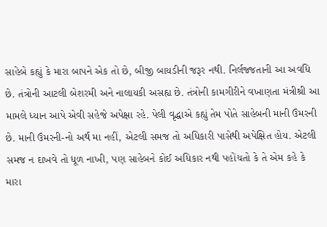સાહેબે કહ્યું કે મારા બાપને એક તો છે, બીજી બાયડીની જરૂર નથી. નિર્લજ્જતાની આ અવધિ છે. તંત્રોની આટલી બેશરમી અને નાલાયકી અસહ્ય છે. તંત્રોની કામગીરીને વખાણતા મંત્રીશ્રી આ મામલે ધ્યાન આપે એવી સહેજે અપેક્ષા રહે. પેલી વૃદ્ધાએ કહ્યું તેમ પોતે સાહેબની માની ઉંમરની છે. માની ઉંમરની-નો અર્થ મા નહીં, એટલી સમજ તો અધિકારી પાસેથી અપેક્ષિત હોય. એટલી સમજ ન દાખવે તો ધૂળ નાખી, પણ સાહેબને કોઈ અધિકાર નથી પહોંચતો કે તે એમ કહે કે મારા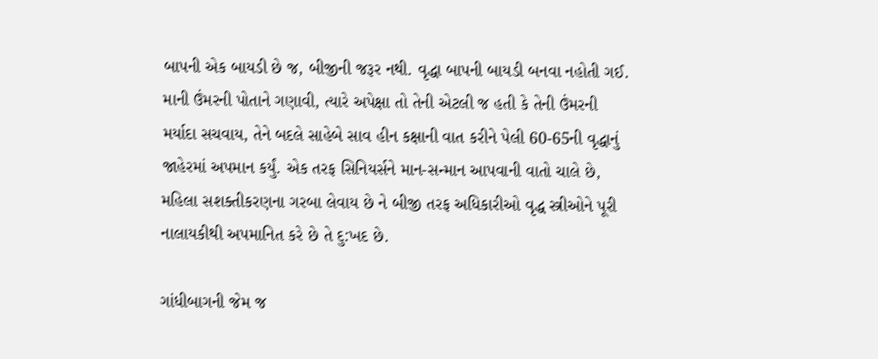બાપની એક બાયડી છે જ, બીજીની જરૂર નથી. વૃદ્ધા બાપની બાયડી બનવા નહોતી ગઈ. માની ઉંમરની પોતાને ગણાવી, ત્યારે અપેક્ષા તો તેની એટલી જ હતી કે તેની ઉંમરની મર્યાદા સચવાય, તેને બદલે સાહેબે સાવ હીન કક્ષાની વાત કરીને પેલી 60-65ની વૃદ્ધાનું જાહેરમાં અપમાન કર્યું. એક તરફ સિનિયર્સને માન-સન્માન આપવાની વાતો ચાલે છે, મહિલા સશક્તીકરણના ગરબા લેવાય છે ને બીજી તરફ અધિકારીઓ વૃદ્ધ સ્ત્રીઓને પૂરી નાલાયકીથી અપમાનિત કરે છે તે દુ:ખદ છે.

ગાંધીબાગની જેમ જ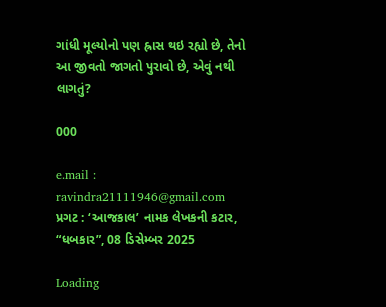ગાંધી મૂલ્યોનો પણ હ્રાસ થઇ રહ્યો છે, તેનો આ જીવતો જાગતો પુરાવો છે, એવું નથી લાગતું?

000

e.mail : ravindra21111946@gmail.com
પ્રગટ : ‘આજકાલ’ નામક લેખકની કટાર, “ધબકાર”, 08 ડિસેમ્બર 2025

Loading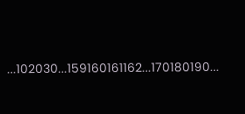...102030...159160161162...170180190...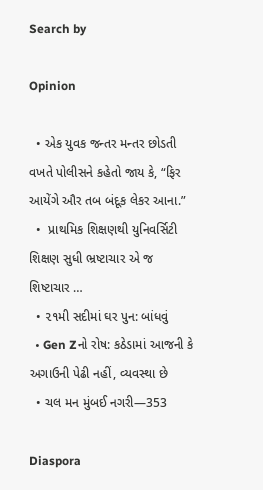Search by

Opinion

  • એક યુવક જન્તર મન્તર છોડતી વખતે પોલીસને કહેતો જાય કે, “ફિર આયેંગે ઔર તબ બંદૂક લેકર આના.”
  •  પ્રાથમિક શિક્ષણથી યુનિવર્સિટી શિક્ષણ સુધી ભ્રષ્ટાચાર એ જ શિષ્ટાચાર …
  • ૨૧મી સદીમાં ઘર પુન: બાંધવું
  • Gen Zનો રોષ: કઠેડામાં આજની કે અગાઉની પેઢી નહીં, વ્યવસ્થા છે
  • ચલ મન મુંબઈ નગરી—353

Diaspora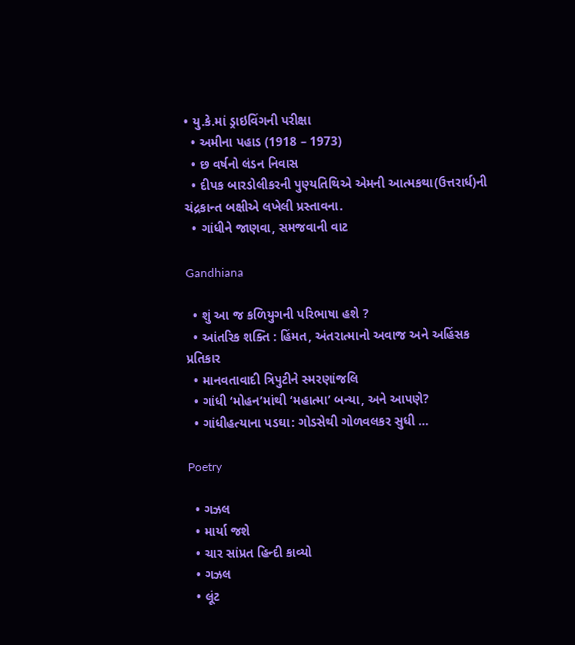• યુ.કે.માં ડ્રાઇવિંગની પરીક્ષા
  • અમીના પહાડ (1918 – 1973)
  • છ વર્ષનો લંડન નિવાસ
  • દીપક બારડોલીકરની પુણ્યતિથિએ એમની આત્મકથા(ઉત્તરાર્ધ)ની ચંદ્રકાન્ત બક્ષીએ લખેલી પ્રસ્તાવના.
  • ગાંધીને જાણવા, સમજવાની વાટ

Gandhiana

  • શું આ જ કળિયુગની પરિભાષા હશે ?
  • આંતરિક શક્તિ : હિંમત, અંતરાત્માનો અવાજ અને અહિંસક પ્રતિકાર
  • માનવતાવાદી ત્રિપુટીને સ્મરણાંજલિ
  • ગાંધી ‘મોહન’માંથી ‘મહાત્મા’ બન્યા, અને આપણે?
  • ગાંધીહત્યાના પડઘા: ગોડસેથી ગોળવલકર સુધી …

Poetry

  • ગઝલ
  • માર્યા જશે
  • ચાર સાંપ્રત હિન્દી કાવ્યો
  • ગઝલ
  • લૂંટ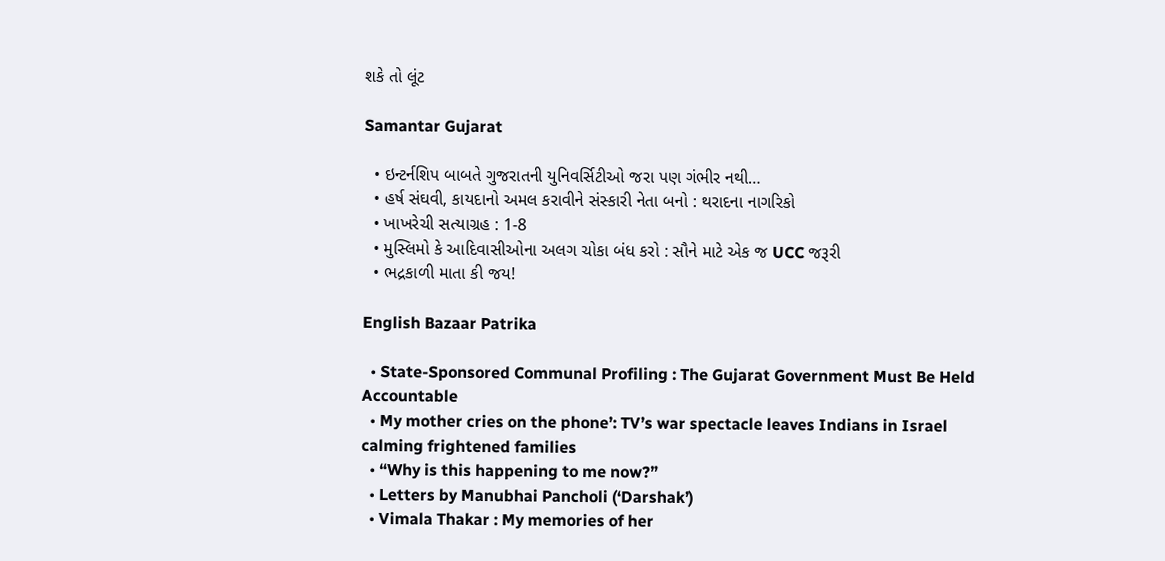શકે તો લૂંટ

Samantar Gujarat

  • ઇન્ટર્નશિપ બાબતે ગુજરાતની યુનિવર્સિટીઓ જરા પણ ગંભીર નથી…
  • હર્ષ સંઘવી, કાયદાનો અમલ કરાવીને સંસ્કારી નેતા બનો : થરાદના નાગરિકો
  • ખાખરેચી સત્યાગ્રહ : 1-8
  • મુસ્લિમો કે આદિવાસીઓના અલગ ચોકા બંધ કરો : સૌને માટે એક જ UCC જરૂરી
  • ભદ્રકાળી માતા કી જય!

English Bazaar Patrika

  • State-Sponsored Communal Profiling : The Gujarat Government Must Be Held Accountable
  • My mother cries on the phone’: TV’s war spectacle leaves Indians in Israel calming frightened families
  • “Why is this happening to me now?”
  • Letters by Manubhai Pancholi (‘Darshak’)
  • Vimala Thakar : My memories of her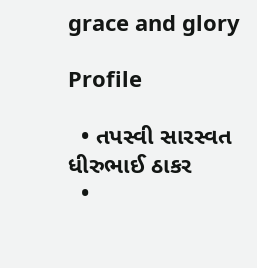grace and glory

Profile

  • તપસ્વી સારસ્વત ધીરુભાઈ ઠાકર
  •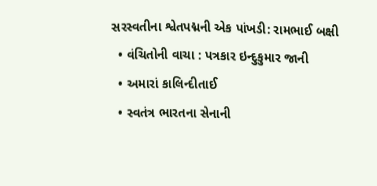સરસ્વતીના શ્વેતપદ્મની એક પાંખડી: રામભાઈ બક્ષી
  • વંચિતોની વાચા : પત્રકાર ઇન્દુકુમાર જાની
  • અમારાં કાલિન્દીતાઈ
  • સ્વતંત્ર ભારતના સેનાની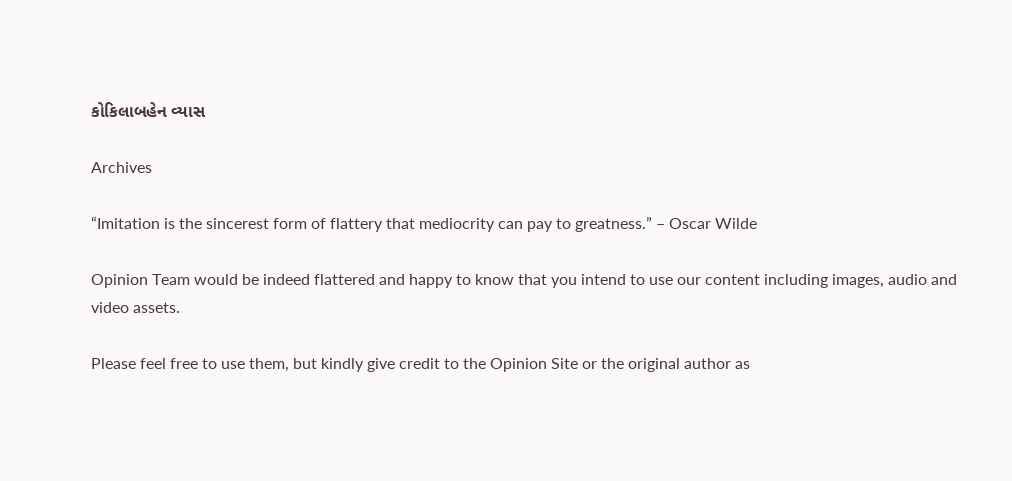કોકિલાબહેન વ્યાસ

Archives

“Imitation is the sincerest form of flattery that mediocrity can pay to greatness.” – Oscar Wilde

Opinion Team would be indeed flattered and happy to know that you intend to use our content including images, audio and video assets.

Please feel free to use them, but kindly give credit to the Opinion Site or the original author as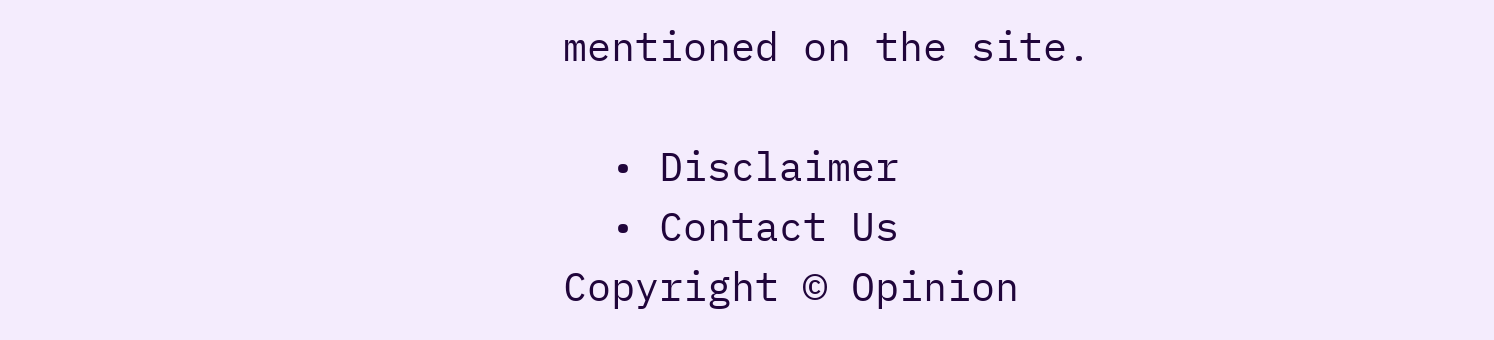mentioned on the site.

  • Disclaimer
  • Contact Us
Copyright © Opinion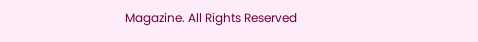Magazine. All Rights Reserved